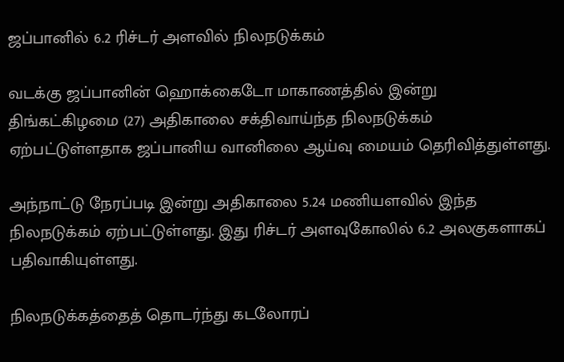ஜப்பானில் 6.2 ரிச்டர் அளவில் நிலநடுக்கம்

வடக்கு ஜப்பானின் ஹொக்கைடோ மாகாணத்தில் இன்று திங்கட்கிழமை (27) அதிகாலை சக்திவாய்ந்த நிலநடுக்கம் ஏற்பட்டுள்ளதாக ஜப்பானிய வானிலை ஆய்வு மையம் தெரிவித்துள்ளது.

அந்நாட்டு நேரப்படி இன்று அதிகாலை 5.24 மணியளவில் இந்த நிலநடுக்கம் ஏற்பட்டுள்ளது. இது ரிச்டர் அளவுகோலில் 6.2 அலகுகளாகப் பதிவாகியுள்ளது.

நிலநடுக்கத்தைத் தொடர்ந்து கடலோரப்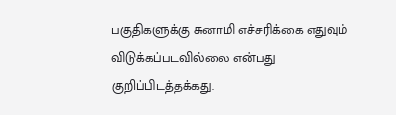பகுதிகளுக்கு சுனாமி எச்சரிக்கை எதுவும் விடுக்கப்படவில்லை என்பது குறிப்பிடத்தக்கது.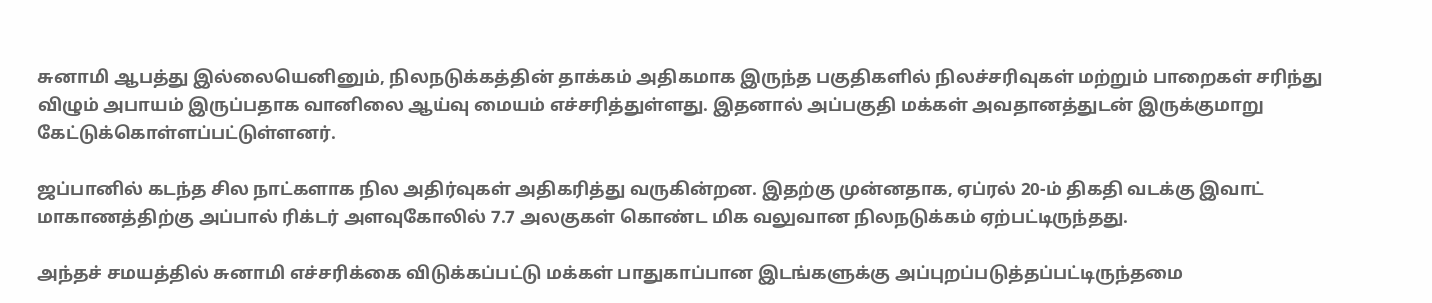சுனாமி ஆபத்து இல்லையெனினும், நிலநடுக்கத்தின் தாக்கம் அதிகமாக இருந்த பகுதிகளில் நிலச்சரிவுகள் மற்றும் பாறைகள் சரிந்து விழும் அபாயம் இருப்பதாக வானிலை ஆய்வு மையம் எச்சரித்துள்ளது. இதனால் அப்பகுதி மக்கள் அவதானத்துடன் இருக்குமாறு கேட்டுக்கொள்ளப்பட்டுள்ளனர்.

ஜப்பானில் கடந்த சில நாட்களாக நில அதிர்வுகள் அதிகரித்து வருகின்றன. இதற்கு முன்னதாக, ஏப்ரல் 20-ம் திகதி வடக்கு இவாட்  மாகாணத்திற்கு அப்பால் ரிக்டர் அளவுகோலில் 7.7 அலகுகள் கொண்ட மிக வலுவான நிலநடுக்கம் ஏற்பட்டிருந்தது.

அந்தச் சமயத்தில் சுனாமி எச்சரிக்கை விடுக்கப்பட்டு மக்கள் பாதுகாப்பான இடங்களுக்கு அப்புறப்படுத்தப்பட்டிருந்தமை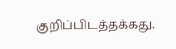குறிப்பிடத்தக்கது.